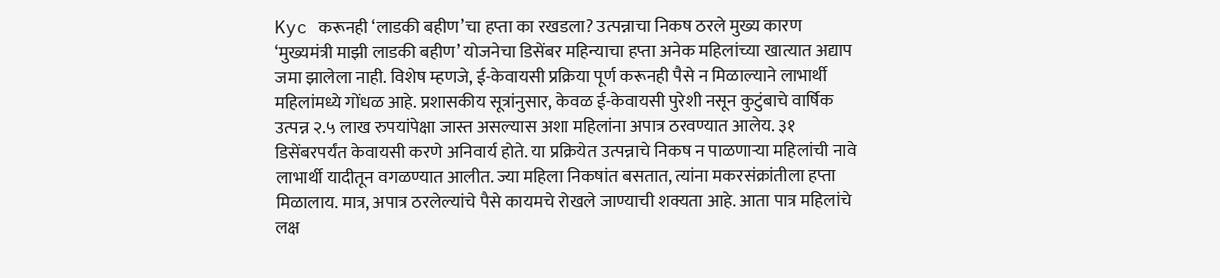Kyc करूनही ‘लाडकी बहीण’चा हप्ता का रखडला? उत्पन्नाचा निकष ठरले मुख्य कारण ‘मुख्यमंत्री माझी लाडकी बहीण’ योजनेचा डिसेंबर महिन्याचा हप्ता अनेक महिलांच्या खात्यात अद्याप जमा झालेला नाही. विशेष म्हणजे, ई-केवायसी प्रक्रिया पूर्ण करूनही पैसे न मिळाल्याने लाभार्थी महिलांमध्ये गोंधळ आहे. प्रशासकीय सूत्रांनुसार, केवळ ई-केवायसी पुरेशी नसून कुटुंबाचे वार्षिक उत्पन्न २.५ लाख रुपयांपेक्षा जास्त असल्यास अशा महिलांना अपात्र ठरवण्यात आलेय. ३१ डिसेंबरपर्यंत केवायसी करणे अनिवार्य होते. या प्रक्रियेत उत्पन्नाचे निकष न पाळणाऱ्या महिलांची नावे लाभार्थी यादीतून वगळण्यात आलीत. ज्या महिला निकषांत बसतात, त्यांना मकरसंक्रांतीला हप्ता मिळालाय. मात्र, अपात्र ठरलेल्यांचे पैसे कायमचे रोखले जाण्याची शक्यता आहे. आता पात्र महिलांचे लक्ष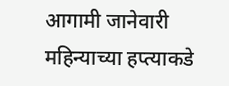आगामी जानेवारी महिन्याच्या हप्त्याकडे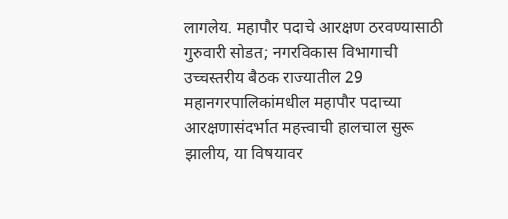लागलेय. महापौर पदाचे आरक्षण ठरवण्यासाठी गुरुवारी सोडत; नगरविकास विभागाची उच्चस्तरीय बैठक राज्यातील 29 महानगरपालिकांमधील महापौर पदाच्या आरक्षणासंदर्भात महत्त्वाची हालचाल सुरू झालीय, या विषयावर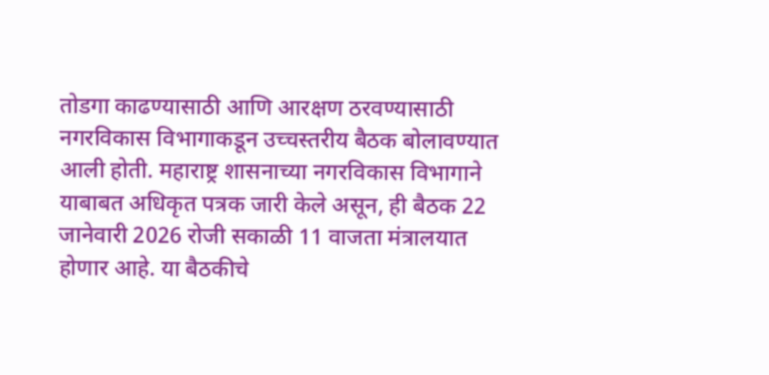तोडगा काढण्यासाठी आणि आरक्षण ठरवण्यासाठी नगरविकास विभागाकडून उच्चस्तरीय बैठक बोलावण्यात आली होती. महाराष्ट्र शासनाच्या नगरविकास विभागाने याबाबत अधिकृत पत्रक जारी केले असून, ही बैठक 22 जानेवारी 2026 रोजी सकाळी 11 वाजता मंत्रालयात होणार आहे. या बैठकीचे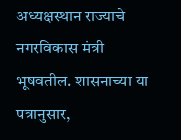अध्यक्षस्थान राज्याचे नगरविकास मंत्री भूषवतील. शासनाच्या या पत्रानुसार,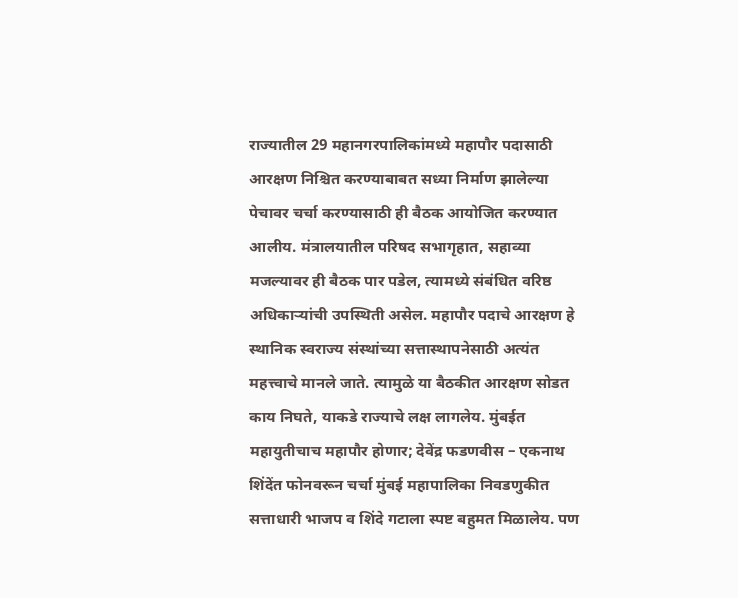राज्यातील 29 महानगरपालिकांमध्ये महापौर पदासाठी आरक्षण निश्चित करण्याबाबत सध्या निर्माण झालेल्या पेचावर चर्चा करण्यासाठी ही बैठक आयोजित करण्यात आलीय. मंत्रालयातील परिषद सभागृहात, सहाव्या मजल्यावर ही बैठक पार पडेल, त्यामध्ये संबंधित वरिष्ठ अधिकाऱ्यांची उपस्थिती असेल. महापौर पदाचे आरक्षण हे स्थानिक स्वराज्य संस्थांच्या सत्तास्थापनेसाठी अत्यंत महत्त्वाचे मानले जाते. त्यामुळे या बैठकीत आरक्षण सोडत काय निघते, याकडे राज्याचे लक्ष लागलेय. मुंबईत महायुतीचाच महापौर होणार; देवेंद्र फडणवीस – एकनाथ शिंदेंत फोनवरून चर्चा मुंबई महापालिका निवडणुकीत सत्ताधारी भाजप व शिंदे गटाला स्पष्ट बहुमत मिळालेय. पण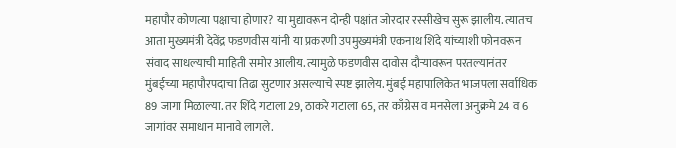महापौर कोणत्या पक्षाचा होणार? या मुद्यावरून दोन्ही पक्षांत जोरदार रस्सीखेच सुरू झालीय. त्यातच आता मुख्यमंत्री देवेंद्र फडणवीस यांनी या प्रकरणी उपमुख्यमंत्री एकनाथ शिंदे यांच्याशी फोनवरून संवाद साधल्याची माहिती समोर आलीय. त्यामुळे फडणवीस दावोस दौऱ्यावरून परतल्यानंतर मुंबईच्या महापौरपदाचा तिढा सुटणार असल्याचे स्पष्ट झालेय. मुंबई महापालिकेत भाजपला सर्वाधिक 89 जागा मिळाल्या. तर शिंदे गटाला 29, ठाकरे गटाला 65, तर काँग्रेस व मनसेला अनुक्रमे 24 व 6 जागांवर समाधान मानावे लागले.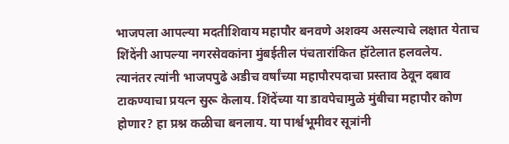भाजपला आपल्या मदतीशिवाय महापौर बनवणे अशक्य असल्याचे लक्षात येताच शिंदेंनी आपल्या नगरसेवकांना मुंबईतील पंचतारांकित हॉटेलात हलवलेय. त्यानंतर त्यांनी भाजपपुढे अडीच वर्षांच्या महापौरपदाचा प्रस्ताव ठेवून दबाव टाकण्याचा प्रयत्न सुरू केलाय. शिंदेंच्या या डावपेचामुळे मुंबीचा महापौर कोण होणार? हा प्रश्न कळीचा बनलाय. या पार्श्वभूमीवर सूत्रांनी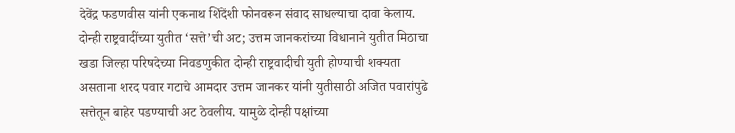देवेंद्र फडणवीस यांनी एकनाथ शिंदेंशी फोनवरून संवाद साधल्याचा दावा केलाय. दोन्ही राष्ट्रवादींच्या युतीत ‘सत्ते’ची अट; उत्तम जानकरांच्या विधानाने युतीत मिठाचा खडा जिल्हा परिषदेच्या निवडणुकीत दोन्ही राष्ट्रवादीची युती होण्याची शक्यता असताना शरद पवार गटाचे आमदार उत्तम जानकर यांनी युतीसाठी अजित पवारांपुढे सत्तेतून बाहेर पडण्याची अट ठेवलीय. यामुळे दोन्ही पक्षांच्या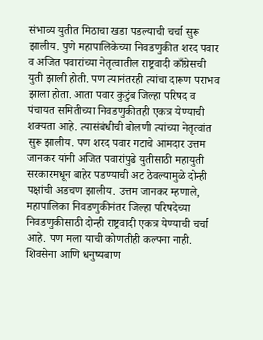संभाव्य युतीत मिठाचा खडा पडल्याची चर्चा सुरू झालीय. पुणे महापालिकेच्या निवडणुकीत शरद पवार व अजित पवारांच्या नेतृत्वातील राष्ट्रवादी काँग्रेसची युती झाली होती. पण त्यानंतरही त्यांचा दारूण पराभव झाला होता. आता पवार कुटुंब जिल्हा परिषद व पंचायत समितीच्या निवडणुकीतही एकत्र येण्याची शक्यता आहे. त्यासंबंधीची बोलणी त्यांच्या नेतृत्वांत सुरू झालीय. पण शरद पवार गटाचे आमदार उत्तम जानकर यांनी अजित पवारांपुढे युतीसाठी महायुती सरकारमधून बाहेर पडण्याची अट ठेवल्यामुळे दोन्ही पक्षांची अडचण झालीय. उत्तम जानकर म्हणाले, महापालिका निवडणुकीनंतर जिल्हा परिषदेच्या निवडणुकीसाठी दोन्ही राष्ट्रवादी एकत्र येण्याची चर्चा आहे. पण मला याची कोणतीही कल्पना नाही. शिवसेना आणि धनुष्यबाण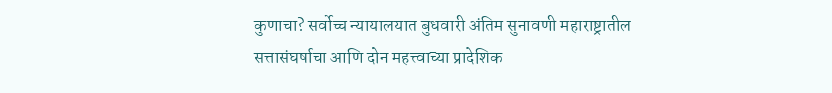कुणाचा? सर्वोच्च न्यायालयात बुधवारी अंतिम सुनावणी महाराष्ट्रातील सत्तासंघर्षाचा आणि दोन महत्त्वाच्या प्रादेशिक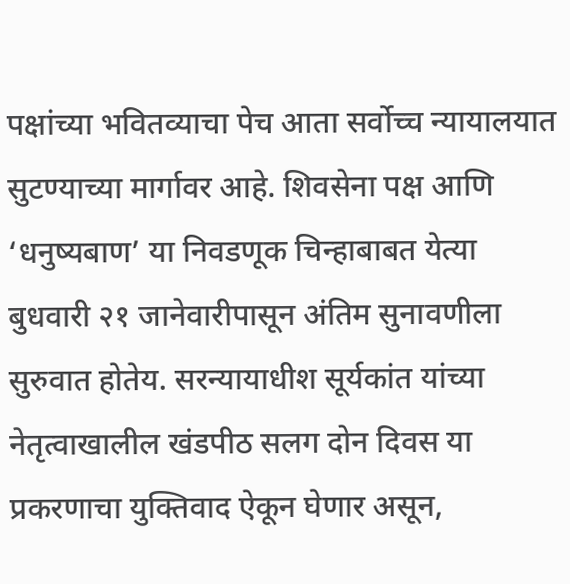पक्षांच्या भवितव्याचा पेच आता सर्वोच्च न्यायालयात सुटण्याच्या मार्गावर आहे. शिवसेना पक्ष आणि ‘धनुष्यबाण’ या निवडणूक चिन्हाबाबत येत्या बुधवारी २१ जानेवारीपासून अंतिम सुनावणीला सुरुवात होतेय. सरन्यायाधीश सूर्यकांत यांच्या नेतृत्वाखालील खंडपीठ सलग दोन दिवस या प्रकरणाचा युक्तिवाद ऐकून घेणार असून,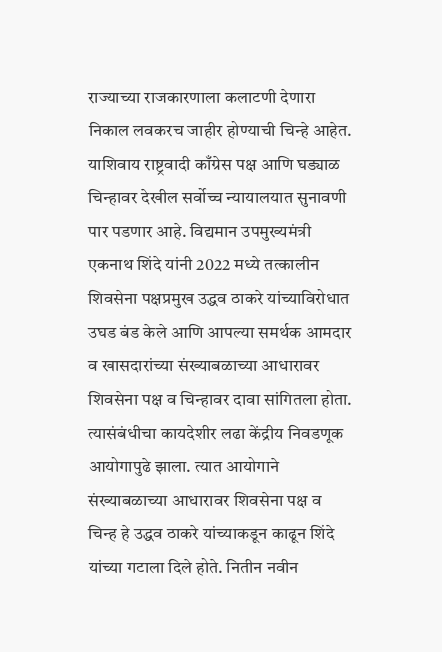राज्याच्या राजकारणाला कलाटणी देणारा निकाल लवकरच जाहीर होण्याची चिन्हे आहेत. याशिवाय राष्ट्रवादी काँग्रेस पक्ष आणि घड्याळ चिन्हावर देखील सर्वोच्च न्यायालयात सुनावणी पार पडणार आहे. विद्यमान उपमुख्यमंत्री एकनाथ शिंदे यांनी 2022 मध्ये तत्कालीन शिवसेना पक्षप्रमुख उद्धव ठाकरे यांच्याविरोधात उघड बंड केले आणि आपल्या समर्थक आमदार व खासदारांच्या संख्याबळाच्या आधारावर शिवसेना पक्ष व चिन्हावर दावा सांगितला होता. त्यासंबंधीचा कायदेशीर लढा केंद्रीय निवडणूक आयोगापुढे झाला. त्यात आयोगाने संख्याबळाच्या आधारावर शिवसेना पक्ष व चिन्ह हे उद्धव ठाकरे यांच्याकडून काढून शिंदे यांच्या गटाला दिले होते. नितीन नवीन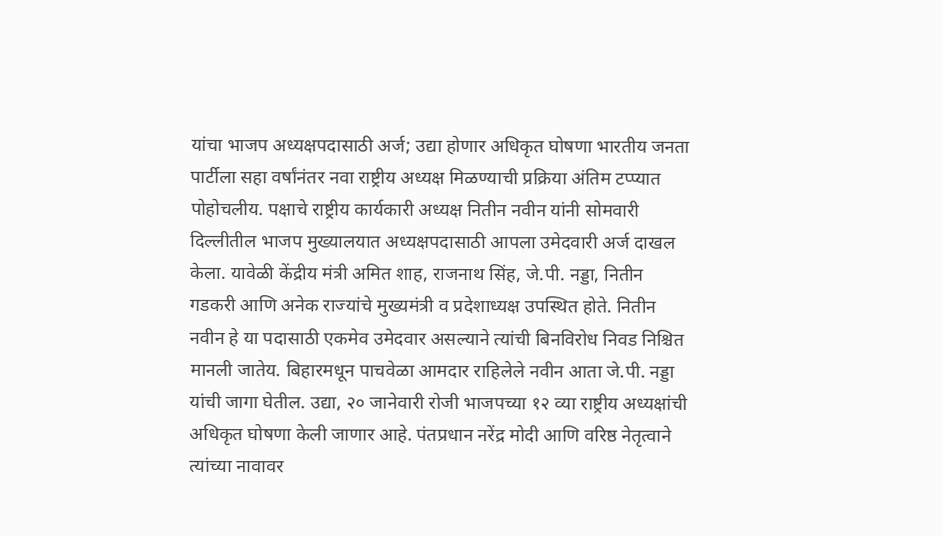यांचा भाजप अध्यक्षपदासाठी अर्ज; उद्या होणार अधिकृत घोषणा भारतीय जनता पार्टीला सहा वर्षांनंतर नवा राष्ट्रीय अध्यक्ष मिळण्याची प्रक्रिया अंतिम टप्प्यात पोहोचलीय. पक्षाचे राष्ट्रीय कार्यकारी अध्यक्ष नितीन नवीन यांनी सोमवारी दिल्लीतील भाजप मुख्यालयात अध्यक्षपदासाठी आपला उमेदवारी अर्ज दाखल केला. यावेळी केंद्रीय मंत्री अमित शाह, राजनाथ सिंह, जे.पी. नड्डा, नितीन गडकरी आणि अनेक राज्यांचे मुख्यमंत्री व प्रदेशाध्यक्ष उपस्थित होते. नितीन नवीन हे या पदासाठी एकमेव उमेदवार असल्याने त्यांची बिनविरोध निवड निश्चित मानली जातेय. बिहारमधून पाचवेळा आमदार राहिलेले नवीन आता जे.पी. नड्डा यांची जागा घेतील. उद्या, २० जानेवारी रोजी भाजपच्या १२ व्या राष्ट्रीय अध्यक्षांची अधिकृत घोषणा केली जाणार आहे. पंतप्रधान नरेंद्र मोदी आणि वरिष्ठ नेतृत्वाने त्यांच्या नावावर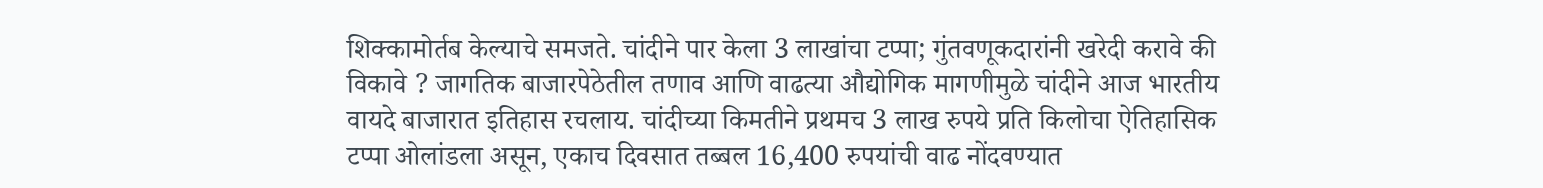शिक्कामोर्तब केल्याचे समजते. चांदीने पार केला 3 लाखांचा टप्पा; गुंतवणूकदारांनी खरेदी करावे की विकावे ? जागतिक बाजारपेठेतील तणाव आणि वाढत्या औद्योगिक मागणीमुळे चांदीने आज भारतीय वायदे बाजारात इतिहास रचलाय. चांदीच्या किमतीने प्रथमच 3 लाख रुपये प्रति किलोचा ऐतिहासिक टप्पा ओलांडला असून, एकाच दिवसात तब्बल 16,400 रुपयांची वाढ नोंदवण्यात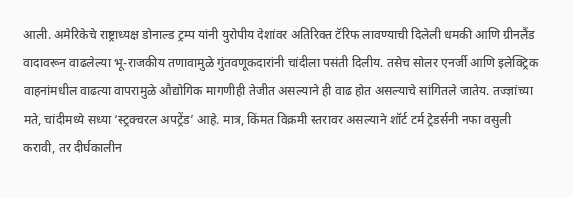आली. अमेरिकेचे राष्ट्राध्यक्ष डोनाल्ड ट्रम्प यांनी युरोपीय देशांवर अतिरिक्त टॅरिफ लावण्याची दिलेली धमकी आणि ग्रीनलैंड वादावरून वाढलेल्या भू-राजकीय तणावामुळे गुंतवणूकदारांनी चांदीला पसंती दिलीय. तसेच सोलर एनर्जी आणि इलेक्ट्रिक वाहनांमधील वाढत्या वापरामुळे औद्योगिक मागणीही तेजीत असल्याने ही वाढ होत असल्याचे सांगितले जातेय. तज्ज्ञांच्या मते, चांदीमध्ये सध्या ‘स्ट्रक्चरल अपट्रेंड’ आहे. मात्र, किंमत विक्रमी स्तरावर असल्याने शॉर्ट टर्म ट्रेडर्सनी नफा वसुली करावी, तर दीर्घकालीन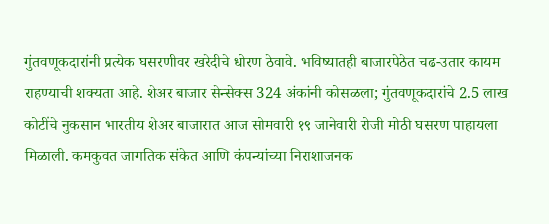गुंतवणूकदारांनी प्रत्येक घसरणीवर खरेदीचे धोरण ठेवावे. भविष्यातही बाजारपेठेत चढ-उतार कायम राहण्याची शक्यता आहे. शेअर बाजार सेन्सेक्स 324 अंकांनी कोसळला; गुंतवणूकदारांचे 2.5 लाख कोटींचे नुकसान भारतीय शेअर बाजारात आज सोमवारी १९ जानेवारी रोजी मोठी घसरण पाहायला मिळाली. कमकुवत जागतिक संकेत आणि कंपन्यांच्या निराशाजनक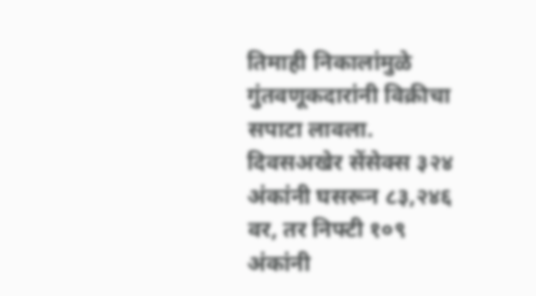तिमाही निकालांमुळे गुंतवणूकदारांनी विक्रीचा सपाटा लावला. दिवसअखेर सेंसेक्स ३२४ अंकांनी घसरून ८३,२४६ वर, तर निफ्टी १०९ अंकांनी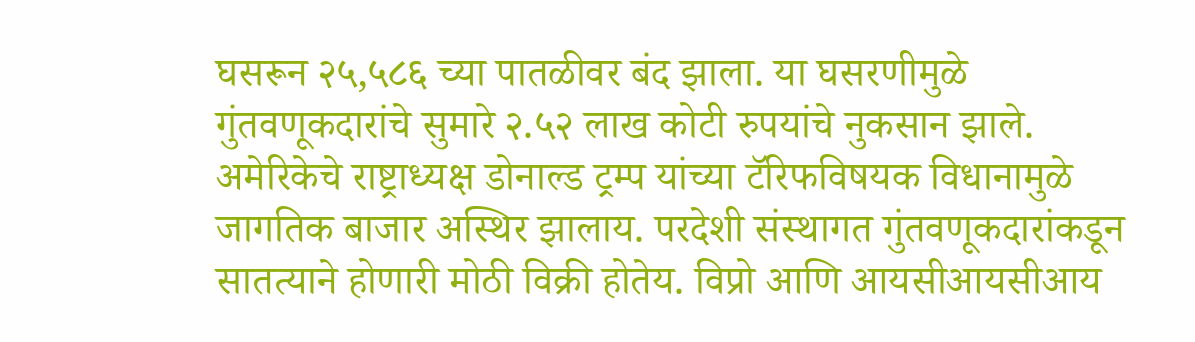घसरून २५,५८६ च्या पातळीवर बंद झाला. या घसरणीमुळे गुंतवणूकदारांचे सुमारे २.५२ लाख कोटी रुपयांचे नुकसान झाले. अमेरिकेचे राष्ट्राध्यक्ष डोनाल्ड ट्रम्प यांच्या टॅरिफविषयक विधानामुळे जागतिक बाजार अस्थिर झालाय. परदेशी संस्थागत गुंतवणूकदारांकडून सातत्याने होणारी मोठी विक्री होतेय. विप्रो आणि आयसीआयसीआय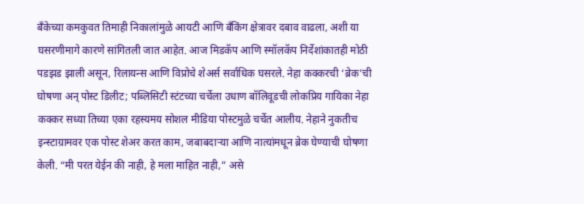बँकेच्या कमकुवत तिमाही निकालांमुळे आयटी आणि बँकिंग क्षेत्रावर दबाव वाढला, अशी या घसरणीमागे कारणे सांगितली जात आहेत. आज मिडकॅप आणि स्मॉलकॅप निर्देशांकातही मोठी पडझड झाली असून, रिलायन्स आणि विप्रोचे शेअर्स सर्वाधिक घसरले. नेहा कक्करची ‘ब्रेक’ची घोषणा अन् पोस्ट डिलीट; पब्लिसिटी स्टंटच्या चर्चेला उधाण बॉलिवूडची लोकप्रिय गायिका नेहा कक्कर सध्या तिच्या एका रहस्यमय सोशल मीडिया पोस्टमुळे चर्चेत आलीय. नेहाने नुकतीच इन्स्टाग्रामवर एक पोस्ट शेअर करत काम, जबाबदाऱ्या आणि नात्यांमधून ब्रेक घेण्याची घोषणा केली. “मी परत येईन की नाही, हे मला माहित नाही,” असे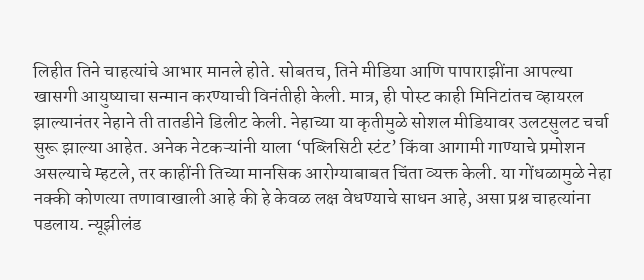लिहीत तिने चाहत्यांचे आभार मानले होते. सोबतच, तिने मीडिया आणि पापाराझींना आपल्या खासगी आयुष्याचा सन्मान करण्याची विनंतीही केली. मात्र, ही पोस्ट काही मिनिटांतच व्हायरल झाल्यानंतर नेहाने ती तातडीने डिलीट केली. नेहाच्या या कृतीमुळे सोशल मीडियावर उलटसुलट चर्चा सुरू झाल्या आहेत. अनेक नेटकऱ्यांनी याला ‘पब्लिसिटी स्टंट’ किंवा आगामी गाण्याचे प्रमोशन असल्याचे म्हटले, तर काहींनी तिच्या मानसिक आरोग्याबाबत चिंता व्यक्त केली. या गोंधळामुळे नेहा नक्की कोणत्या तणावाखाली आहे की हे केवळ लक्ष वेधण्याचे साधन आहे, असा प्रश्न चाहत्यांना पडलाय. न्यूझीलंड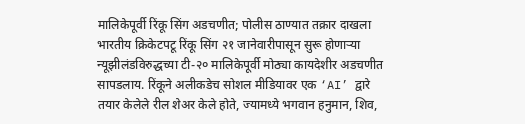मालिकेपूर्वी रिंकू सिंग अडचणीत; पोलीस ठाण्यात तक्रार दाखला भारतीय क्रिकेटपटू रिंकू सिंग २१ जानेवारीपासून सुरू होणाऱ्या न्यूझीलंडविरुद्धच्या टी-२० मालिकेपूर्वी मोठ्या कायदेशीर अडचणीत सापडलाय. रिंकूने अलीकडेच सोशल मीडियावर एक ‘AI’ द्वारे तयार केलेले रील शेअर केले होते, ज्यामध्ये भगवान हनुमान, शिव,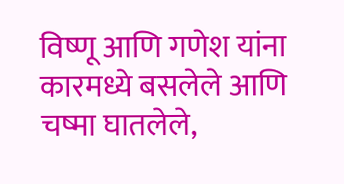विष्णू आणि गणेश यांना कारमध्ये बसलेले आणि चष्मा घातलेले,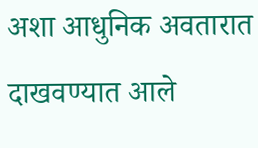अशा आधुनिक अवतारात दाखवण्यात आले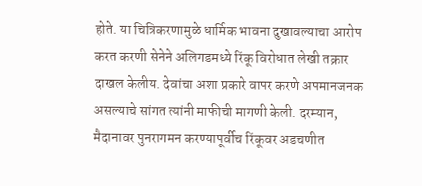होते. या चित्रिकरणामुळे धार्मिक भावना दुखावल्याचा आरोप करत करणी सेनेने अलिगडमध्ये रिंकू विरोधात लेखी तक्रार दाखल केलीय. देवांचा अशा प्रकारे वापर करणे अपमानजनक असल्याचे सांगत त्यांनी माफीची मागणी केली. दरम्यान, मैदानावर पुनरागमन करण्यापूर्वीच रिंकूवर अडचणीत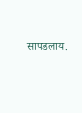सापडलाय.